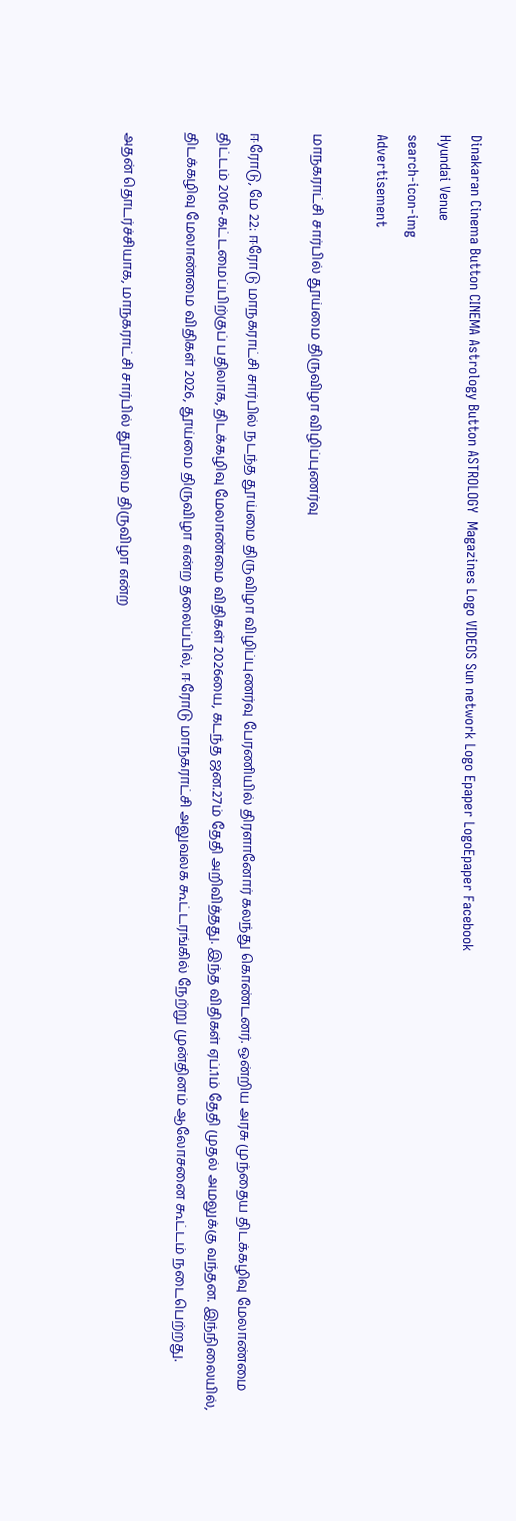Dinakaran Cinema Button CINEMA Astrology Button ASTROLOGY  Magazines Logo VIDEOS Sun network Logo Epaper LogoEpaper Facebook
Hyundai Venue
search-icon-img
Advertisement

மாநகராட்சி சார்பில் தூய்மை திருவிழா விழிப்புணர்வு

ஈரோடு, மே 22: ஈரோடு மாநகராட்சி சார்பில் நடந்த தூய்மை திருவிழா விழிப்புணர்வு பேரணியில் திரளானோர் கலந்து கொண்டனர். ஒன்றிய அரசு முந்தைய திடக்கழிவு மேலாண்மை திட்டம் 2016-கட்டமைப்பிற்குப் பதிலாக, திடக்கழிவு மேலாண்மை விதிகள் 2026யை, கடந்த ஜன.27ம் தேதி அறிவித்தது. இந்த விதிகள் ஏப்.1ம் தேதி முதல் அமலுக்கு வந்தன. இந்நிலையில், திடக்கழிவு மேலாண்மை விதிகள் 2026, தூய்மை திருவிழா என்ற தலைப்பில், ஈரோடு மாநகராட்சி அலுவலக கூட்டரங்கில் நேற்று முன்தினம் ஆலோசனை கூட்டம் நடைபெற்றது.

அதன் தொடர்ச்சியாக, மாநகராட்சி சார்பில் தூய்மை திருவிழா என்ற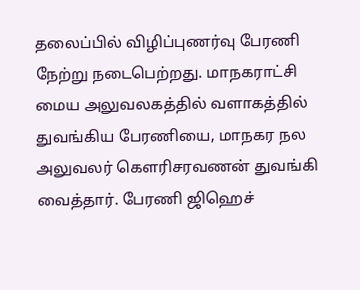தலைப்பில் விழிப்புணர்வு பேரணி நேற்று நடைபெற்றது. மாநகராட்சி மைய அலுவலகத்தில் வளாகத்தில் துவங்கிய பேரணியை, மாநகர நல அலுவலர் கௌரிசரவணன் துவங்கி வைத்தார். பேரணி ஜிஹெச்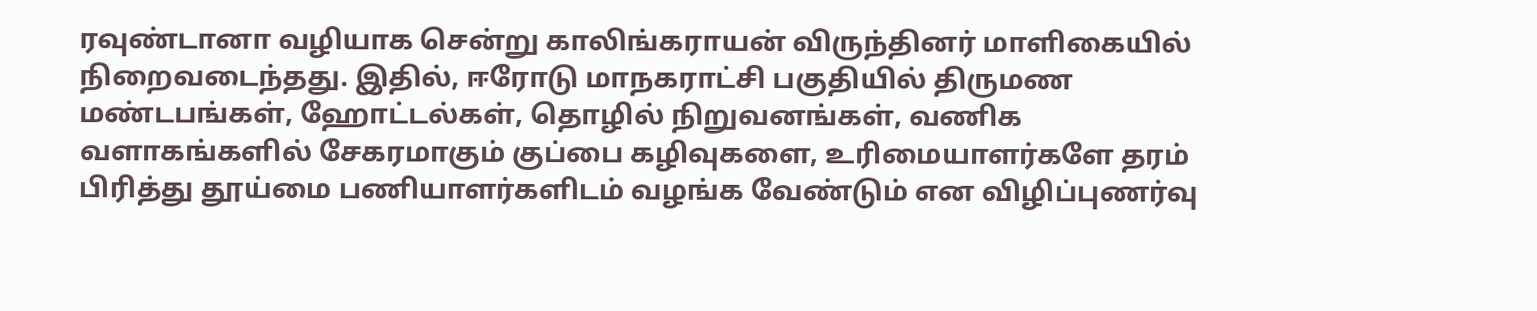ரவுண்டானா வழியாக சென்று காலிங்கராயன் விருந்தினர் மாளிகையில் நிறைவடைந்தது. இதில், ஈரோடு மாநகராட்சி பகுதியில் திருமண மண்டபங்கள், ஹோட்டல்கள், தொழில் நிறுவனங்கள், வணிக வளாகங்களில் சேகரமாகும் குப்பை கழிவுகளை, உரிமையாளர்களே தரம் பிரித்து தூய்மை பணியாளர்களிடம் வழங்க வேண்டும் என விழிப்புணர்வு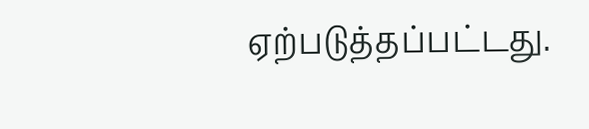ஏற்படுத்தப்பட்டது.